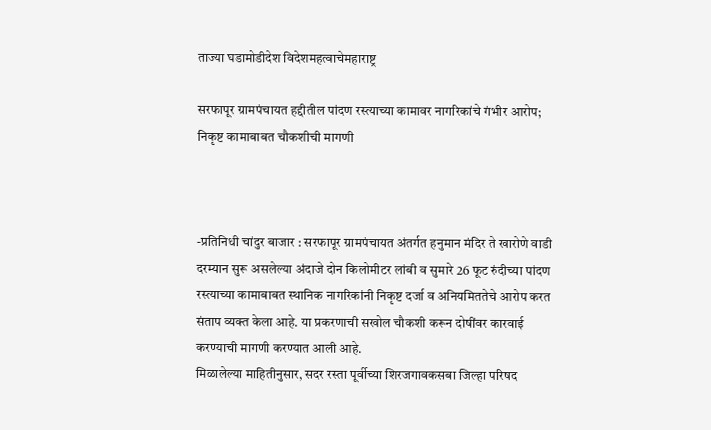ताज्या घडामोडीदेश विदेशमहत्वाचेमहाराष्ट्र

सरफापूर ग्रामपंचायत हद्दीतील पांदण रस्त्याच्या कामावर नागरिकांचे गंभीर आरोप; निकृष्ट कामाबाबत चौकशीची मागणी



-प्रतिनिधी चांदुर बाजार : सरफापूर ग्रामपंचायत अंतर्गत हनुमान मंदिर ते खारोणे वाडी दरम्यान सुरू असलेल्या अंदाजे दोन किलोमीटर लांबी व सुमारे 26 फूट रुंदीच्या पांदण रस्त्याच्या कामाबाबत स्थानिक नागरिकांनी निकृष्ट दर्जा व अनियमिततेचे आरोप करत संताप व्यक्त केला आहे. या प्रकरणाची सखोल चौकशी करून दोषींवर कारवाई करण्याची मागणी करण्यात आली आहे.
मिळालेल्या माहितीनुसार, सदर रस्ता पूर्वीच्या शिरजगावकसबा जिल्हा परिषद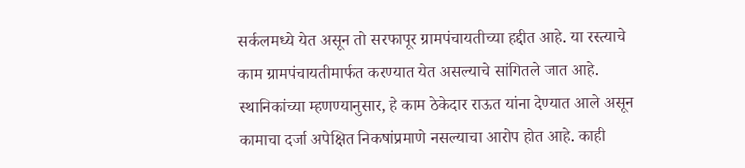सर्कलमध्ये येत असून तो सरफापूर ग्रामपंचायतीच्या हद्दीत आहे. या रस्त्याचे काम ग्रामपंचायतीमार्फत करण्यात येत असल्याचे सांगितले जात आहे. स्थानिकांच्या म्हणण्यानुसार, हे काम ठेकेदार राऊत यांना देण्यात आले असून कामाचा दर्जा अपेक्षित निकषांप्रमाणे नसल्याचा आरोप होत आहे. काही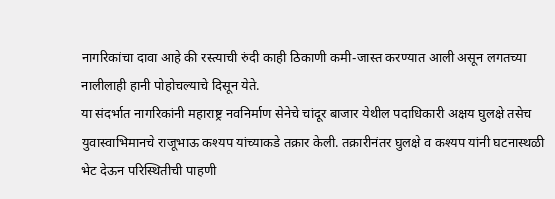नागरिकांचा दावा आहे की रस्त्याची रुंदी काही ठिकाणी कमी-जास्त करण्यात आली असून लगतच्या नालीलाही हानी पोहोचल्याचे दिसून येते.
या संदर्भात नागरिकांनी महाराष्ट्र नवनिर्माण सेनेचे चांदूर बाजार येथील पदाधिकारी अक्षय घुलक्षे तसेच युवास्वाभिमानचे राजूभाऊ कश्यप यांच्याकडे तक्रार केली. तक्रारीनंतर घुलक्षे व कश्यप यांनी घटनास्थळी भेट देऊन परिस्थितीची पाहणी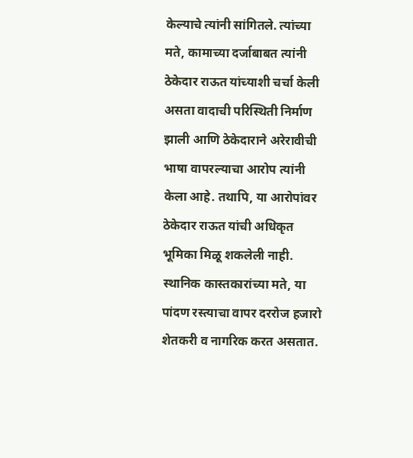केल्याचे त्यांनी सांगितले. त्यांच्या मते, कामाच्या दर्जाबाबत त्यांनी ठेकेदार राऊत यांच्याशी चर्चा केली असता वादाची परिस्थिती निर्माण झाली आणि ठेकेदाराने अरेरावीची भाषा वापरल्याचा आरोप त्यांनी केला आहे. तथापि, या आरोपांवर ठेकेदार राऊत यांची अधिकृत भूमिका मिळू शकलेली नाही.
स्थानिक कास्तकारांच्या मते, या पांदण रस्त्याचा वापर दररोज हजारो शेतकरी व नागरिक करत असतात.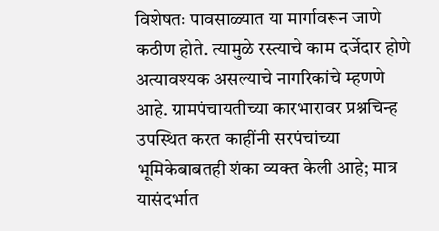विशेषतः पावसाळ्यात या मार्गावरून जाणे कठीण होते. त्यामुळे रस्त्याचे काम दर्जेदार होणे अत्यावश्यक असल्याचे नागरिकांचे म्हणणे आहे. ग्रामपंचायतीच्या कारभारावर प्रश्नचिन्ह उपस्थित करत काहींनी सरपंचांच्या भूमिकेबाबतही शंका व्यक्त केली आहे; मात्र यासंदर्भात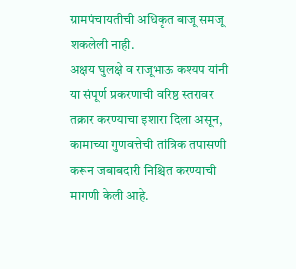ग्रामपंचायतीची अधिकृत बाजू समजू शकलेली नाही.
अक्षय घुलक्षे व राजूभाऊ कश्यप यांनी या संपूर्ण प्रकरणाची वरिष्ठ स्तरावर तक्रार करण्याचा इशारा दिला असून, कामाच्या गुणवत्तेची तांत्रिक तपासणी करून जबाबदारी निश्चित करण्याची मागणी केली आहे.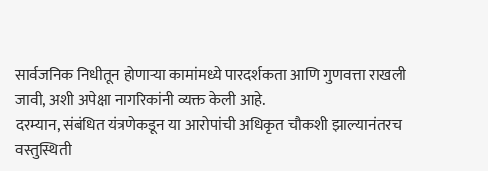सार्वजनिक निधीतून होणाऱ्या कामांमध्ये पारदर्शकता आणि गुणवत्ता राखली जावी, अशी अपेक्षा नागरिकांनी व्यक्त केली आहे.
दरम्यान, संबंधित यंत्रणेकडून या आरोपांची अधिकृत चौकशी झाल्यानंतरच वस्तुस्थिती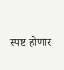स्पष्ट होणार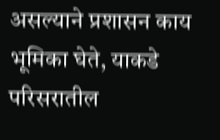असल्याने प्रशासन काय भूमिका घेते, याकडे परिसरातील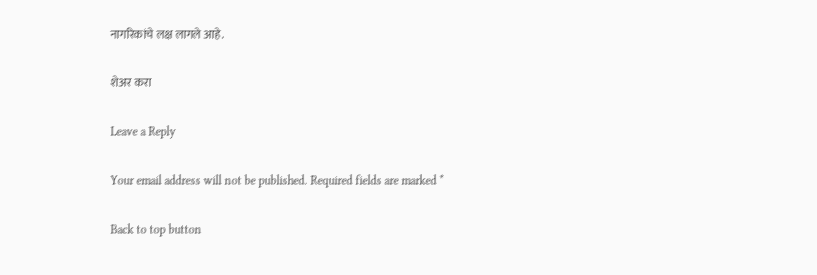नागरिकांचे लक्ष लागले आहे.

शेअर करा

Leave a Reply

Your email address will not be published. Required fields are marked *

Back to top button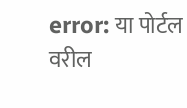error: या पोर्टल वरील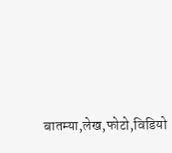बातम्या,लेख,फोटो,विडियो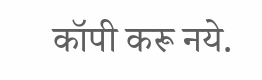कॉपी करू नये.